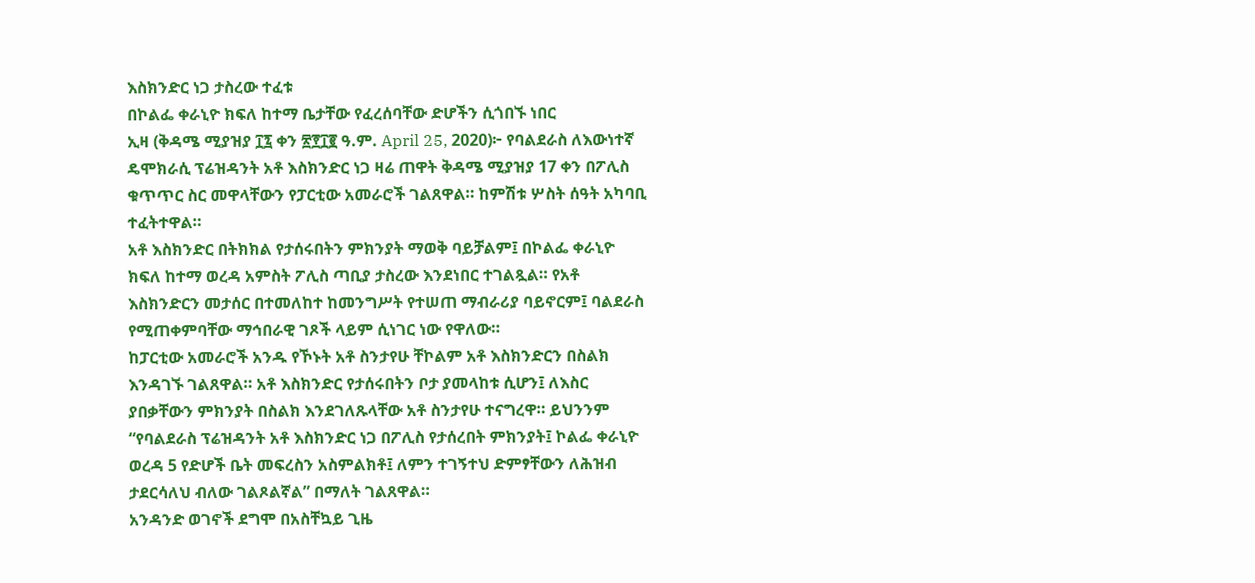እስክንድር ነጋ ታስረው ተፈቱ
በኮልፌ ቀራኒዮ ክፍለ ከተማ ቤታቸው የፈረሰባቸው ድሆችን ሲጎበኙ ነበር
ኢዛ (ቅዳሜ ሚያዝያ ፲፯ ቀን ፳፻፲፪ ዓ.ም. April 25, 2020)፦ የባልደራስ ለእውነተኛ ዴሞክራሲ ፕሬዝዳንት አቶ እስክንድር ነጋ ዛሬ ጠዋት ቅዳሜ ሚያዝያ 17 ቀን በፖሊስ ቁጥጥር ስር መዋላቸውን የፓርቲው አመራሮች ገልጸዋል። ከምሽቱ ሦስት ሰዓት አካባቢ ተፈትተዋል።
አቶ እስክንድር በትክክል የታሰሩበትን ምክንያት ማወቅ ባይቻልም፤ በኮልፌ ቀራኒዮ ክፍለ ከተማ ወረዳ አምስት ፖሊስ ጣቢያ ታስረው እንደነበር ተገልጿል። የአቶ እስክንድርን መታሰር በተመለከተ ከመንግሥት የተሠጠ ማብራሪያ ባይኖርም፤ ባልደራስ የሚጠቀምባቸው ማኅበራዊ ገጾች ላይም ሲነገር ነው የዋለው።
ከፓርቲው አመራሮች አንዱ የኾኑት አቶ ስንታየሁ ቸኮልም አቶ እስክንድርን በስልክ እንዳገኙ ገልጸዋል። አቶ እስክንድር የታሰሩበትን ቦታ ያመላከቱ ሲሆን፤ ለእስር ያበቃቸውን ምክንያት በስልክ እንደገለጹላቸው አቶ ስንታየሁ ተናግረዋ። ይህንንም “የባልደራስ ፕሬዝዳንት አቶ እስክንድር ነጋ በፖሊስ የታሰረበት ምክንያት፤ ኮልፌ ቀራኒዮ ወረዳ 5 የድሆች ቤት መፍረስን አስምልክቶ፤ ለምን ተገኝተህ ድምፃቸውን ለሕዝብ ታደርሳለህ ብለው ገልጾልኛል” በማለት ገልጸዋል።
አንዳንድ ወገኖች ደግሞ በአስቸኳይ ጊዜ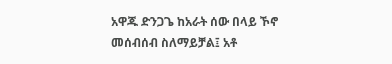አዋጁ ድንጋጌ ከአራት ሰው በላይ ኾኖ መሰብሰብ ስለማይቻል፤ አቶ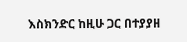እስክንድር ከዚሁ ጋር በተያያዘ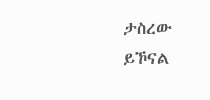ታስረው ይኾናል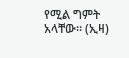የሚል ግምት አላቸው። (ኢዛ)